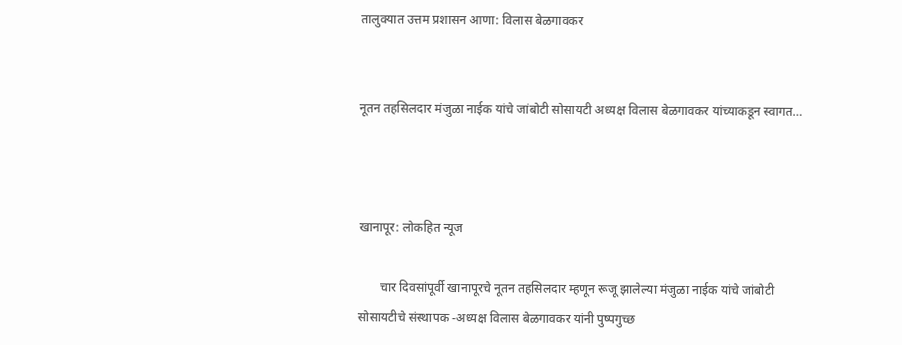तालुक्यात उत्तम प्रशासन आणा: विलास बेळगावकर


नूतन तहसिलदार मंजुळा नाईक यांचे जांबोटी सोसायटी अध्यक्ष विलास बेळगावकर यांच्याकडून स्वागत…



खानापूर: लोकहित न्यूज

       चार दिवसांपूर्वी खानापूरचे नूतन तहसिलदार म्हणून रूजू झालेल्या मंजुळा नाईक यांचे जांबोटी सोसायटीचे संस्थापक -अध्यक्ष विलास बेळगावकर यांनी पुष्पगुच्छ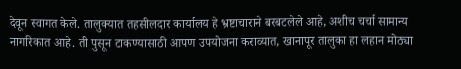देवून स्वागत केले. तालुक्यात तहसीलदार कार्यालय हे भ्रष्टाचाराने बरबटलेले आहे, अशीच चर्चा सामान्य नागरिकात आहे. ती पुसून टाकण्यासाठी आपण उपयोजना कराव्यात, खानापूर तालुका हा लहान मोठ्या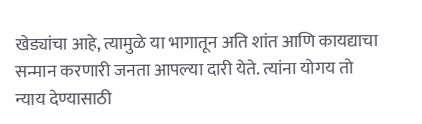खेड्यांचा आहे, त्यामुळे या भागातून अति शांत आणि कायद्याचा सन्मान करणारी जनता आपल्या दारी येते. त्यांना योगय तो न्याय देण्यासाठी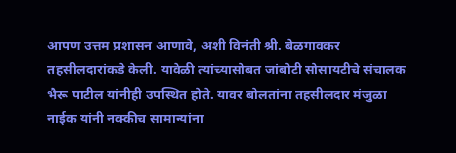आपण उत्तम प्रशासन आणावे, अशी विनंती श्री. बेळगावकर तहसीलदारांकडे केली. यावेळी त्यांच्यासोबत जांबोटी सोसायटीचे संचालक भैरू पाटील यांनीही उपस्थित होते. यावर बोलतांना तहसीलदार मंजुळा नाईक यांनी नक्कीच सामान्यांना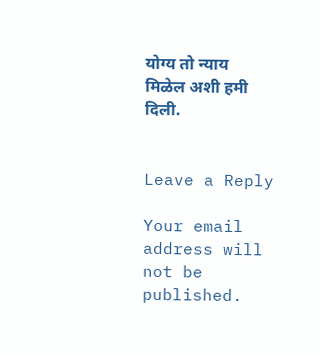योग्य तो न्याय मिळेल अशी हमी दिली.


Leave a Reply

Your email address will not be published.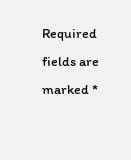Required fields are marked *